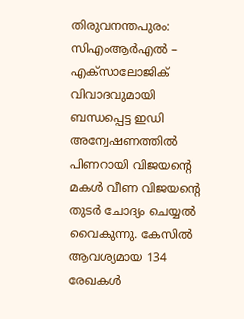തിരുവനന്തപുരം: സിഎംആർഎൽ – എക്സാലോജിക് വിവാദവുമായി ബന്ധപ്പെട്ട ഇഡി അന്വേഷണത്തിൽ പിണറായി വിജയന്റെ മകൾ വീണ വിജയന്റെ തുടർ ചോദ്യം ചെയ്യൽ വൈകുന്നു. കേസിൽ ആവശ്യമായ 134 രേഖകൾ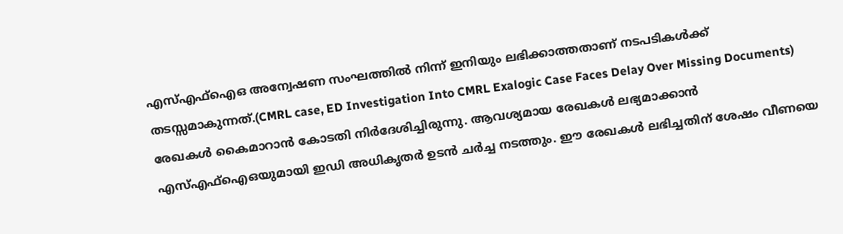എസ്എഫ്ഐഒ അന്വേഷണ സംഘത്തിൽ നിന്ന് ഇനിയും ലഭിക്കാത്തതാണ് നടപടികൾക്ക് തടസ്സമാകുന്നത്.(CMRL case, ED Investigation Into CMRL Exalogic Case Faces Delay Over Missing Documents)
രേഖകൾ കൈമാറാൻ കോടതി നിർദേശിച്ചിരുന്നു. ആവശ്യമായ രേഖകൾ ലഭ്യമാക്കാൻ എസ്എഫ്ഐഒയുമായി ഇഡി അധികൃതർ ഉടൻ ചർച്ച നടത്തും. ഈ രേഖകൾ ലഭിച്ചതിന് ശേഷം വീണയെ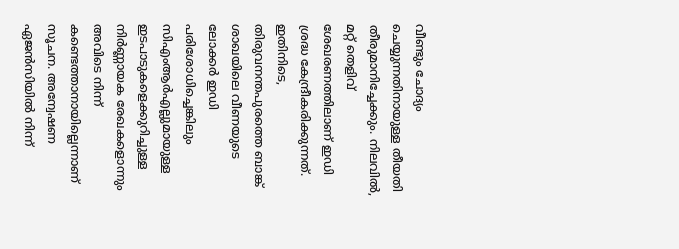വീണ്ടും ചോദ്യം ചെയ്യുന്നതിനായുള്ള തീയതി തീരുമാനിച്ചേക്കും. നിലവിൽ, മറ്റ് തെളിവ് ശേഖരണത്തിലാണ് ഇഡി ശ്രദ്ധ കേന്ദ്രീകരിക്കുന്നത്.
ഇതിനിടെ, തിരുവനന്തപുരത്തെ ബാങ്ക് ശാഖയിലെ വീണയുടെ ലോക്കർ ഇഡി പരിശോധിച്ചെങ്കിലും സിഎംആർഎല്ലുമായുള്ള ഇടപാടുകളെക്കുറിച്ചുള്ള നിർണ്ണായക രേഖകളൊന്നും അവിടെ നിന്ന് കണ്ടെത്താനായില്ലെന്നാണ് സൂചന. അന്വേഷണ ഏജൻസിയിൽ നിന്ന്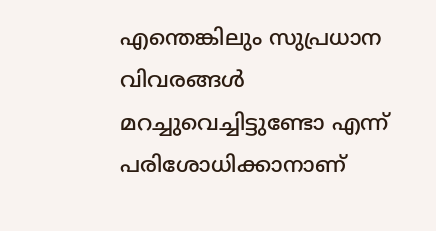എന്തെങ്കിലും സുപ്രധാന വിവരങ്ങൾ മറച്ചുവെച്ചിട്ടുണ്ടോ എന്ന് പരിശോധിക്കാനാണ്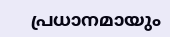പ്രധാനമായും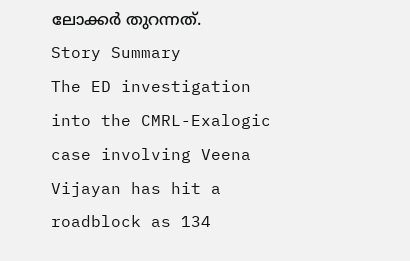ലോക്കർ തുറന്നത്.
Story Summary
The ED investigation into the CMRL-Exalogic case involving Veena Vijayan has hit a roadblock as 134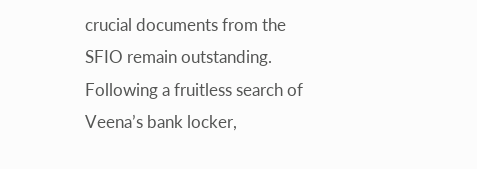crucial documents from the SFIO remain outstanding. Following a fruitless search of Veena’s bank locker,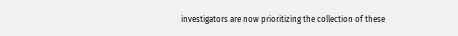investigators are now prioritizing the collection of these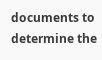documents to determine the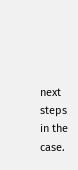next steps in the case.